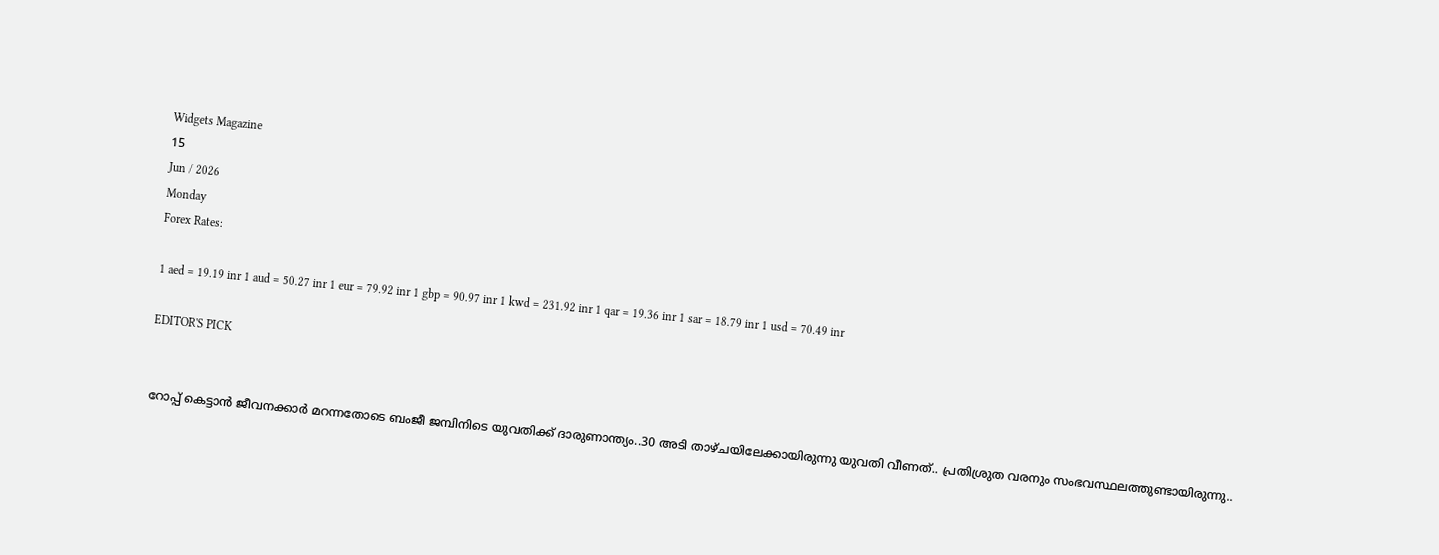Widgets Magazine
15
Jun / 2026
Monday
Forex Rates:

1 aed = 19.19 inr 1 aud = 50.27 inr 1 eur = 79.92 inr 1 gbp = 90.97 inr 1 kwd = 231.92 inr 1 qar = 19.36 inr 1 sar = 18.79 inr 1 usd = 70.49 inr

EDITOR'S PICK


റോപ്പ് കെട്ടാന്‍ ജീവനക്കാര്‍ മറന്നതോടെ ബംജീ ജമ്പിനിടെ യുവതിക്ക് ദാരുണാന്ത്യം..30 അടി താഴ്ചയിലേക്കായിരുന്നു യുവതി വീണത്.. പ്രതിശ്രുത വരനും സംഭവസ്ഥലത്തുണ്ടായിരുന്നു..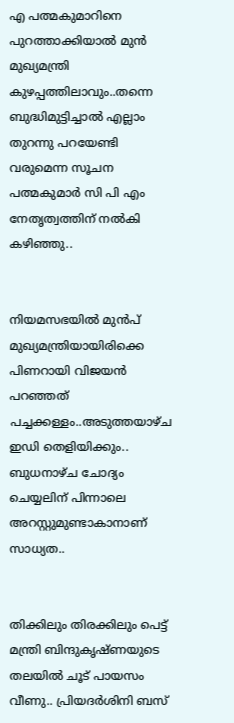എ പത്മകുമാറിനെ പുറത്താക്കിയാൽ മുൻ മുഖ്യമന്ത്രി കുഴപ്പത്തിലാവും..തന്നെ ബുദ്ധിമുട്ടിച്ചാൽ എല്ലാം തുറന്നു പറയേണ്ടി വരുമെന്ന സൂചന പത്മകുമാർ സി പി എം നേതൃത്വത്തിന് നൽകി കഴിഞ്ഞു..


നിയമസഭയില്‍ മുന്‍പ് മുഖ്യമന്ത്രിയായിരിക്കെ പിണറായി വിജയന്‍ പറഞ്ഞത് പച്ചക്കള്ളം..അടുത്തയാഴ്ച ഇഡി തെളിയിക്കും.. ബുധനാഴ്ച ചോദ്യം ചെയ്യലിന് പിന്നാലെ അറസ്റ്റുമുണ്ടാകാനാണ് സാധ്യത..


തിക്കിലും തിരക്കിലും പെട്ട് മന്ത്രി ബിന്ദുകൃഷ്ണയുടെ തലയിൽ ചൂട് പായസം വീണു.. പ്രിയദർശിനി ബസ്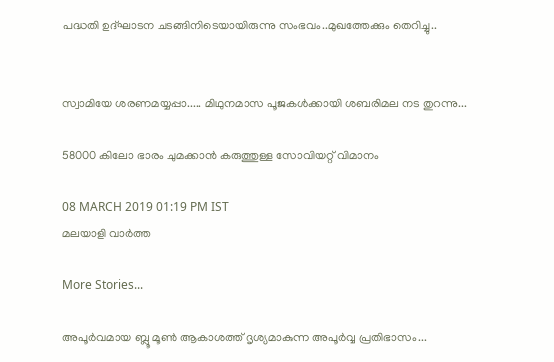പദ്ധതി ഉദ്ഘാടന ചടങ്ങിനിടെയായിരുന്നു സംഭവം..മുഖത്തേക്കും തെറിച്ചു..


സ്വാമിയേ ശരണമയ്യപ്പാ..... മിഥുനമാസ പൂജകൾക്കായി ശബരിമല നട തുറന്നു...

58000 കിലോ ഭാരം ചുമക്കാന്‍ കരുത്തുള്ള സോവിയറ്റ് വിമാനം

08 MARCH 2019 01:19 PM IST
മലയാളി വാര്‍ത്ത

More Stories...

അപൂർവമായ ബ്ലൂ മൂൺ ആകാശത്ത് ദൃശ്യമാകുന്ന അപൂർവ്വ പ്രതിഭാസം...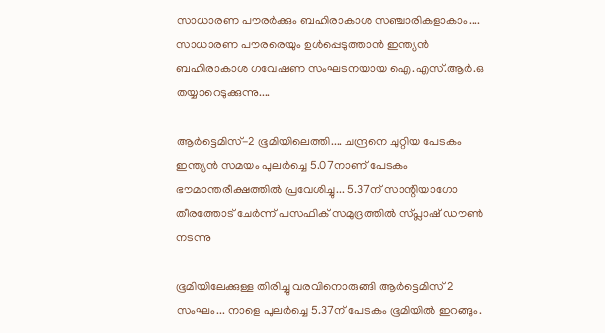സാധാരണ പൗരർക്കും ബഹിരാകാശ സഞ്ചാരികളാകാം.... സാധാരണ പൗരരെയും ഉൾപ്പെടുത്താൻ ഇന്ത്യൻ ബഹിരാകാശ ഗവേഷണ സംഘടനയായ ഐ.എസ്.ആർ.ഒ തയ്യാറെടുക്കുന്നു....

ആർട്ടെമിസ്-2 ഭൂമിയിലെത്തി.... ചന്ദ്രനെ ചുറ്റിയ പേടകം ഇന്ത്യന്‍ സമയം പുലർച്ചെ 5.07നാണ് പേടകം ഭൗമാന്തരീക്ഷത്തിൽ പ്രവേശിച്ചു... 5.37ന് സാന്റിയാഗോ തീരത്തോട് ചേർന്ന് പസഫിക് സമുദ്രത്തില്‍ സ്പ്ലാഷ് ഡൗണ്‍ നടന്നു

ഭൂമിയിലേക്കുള്ള തിരിച്ചു വരവിനൊരുങ്ങി ആർട്ടെമിസ് 2 സംഘം... നാളെ പുലർച്ചെ 5.37ന് പേടകം ഭൂമിയിൽ ഇറങ്ങും.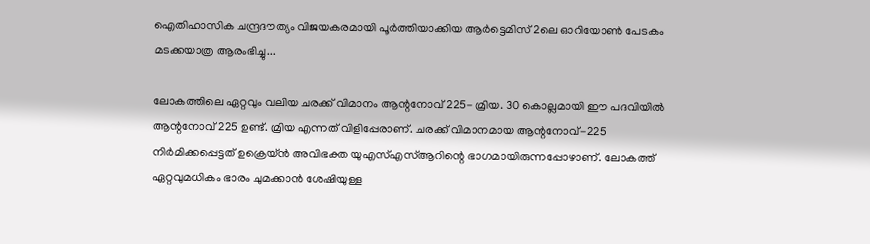ഐതിഹാസിക ചന്ദ്രദൗത്യം വിജയകരമായി പൂർത്തിയാക്കിയ ആർട്ടെമിസ് 2ലെ ഓറിയോൺ പേടകം മടക്കയാത്ര ആരംഭിച്ചു...

ലോകത്തിലെ ഏറ്റവും വലിയ ചരക്ക് വിമാനം ആന്റനോവ് 225- മ്രിയ. 30 കൊല്ലമായി ഈ പദവിയില്‍ ആന്റനോവ് 225 ഉണ്ട്. മ്രിയ എന്നത് വിളിപ്പേരാണ്. ചരക്ക് വിമാനമായ ആന്റനോവ്-225 നിര്‍മിക്കപ്പെട്ടത് ഉക്രെയ്ന്‍ അവിഭക്ത യുഎസ്എസ്ആറിന്റെ ഭാഗമായിരുന്നപ്പോഴാണ്. ലോകത്ത് ഏറ്റവുമധികം ഭാരം ചുമക്കാന്‍ ശേഷിയുള്ള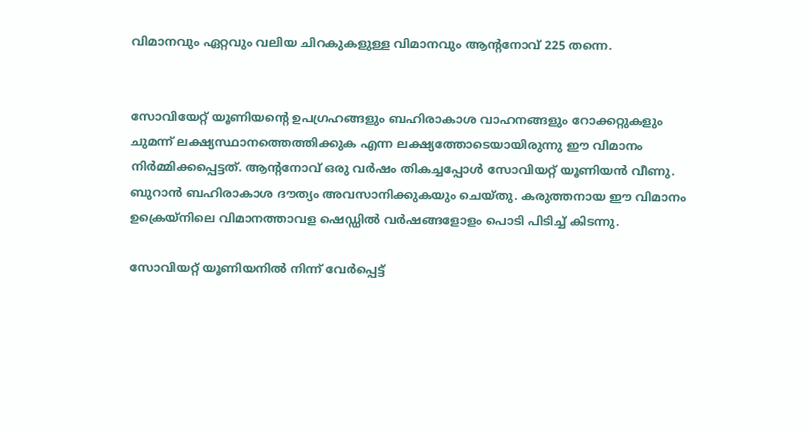വിമാനവും ഏറ്റവും വലിയ ചിറകുകളുള്ള വിമാനവും ആന്റനോവ് 225 തന്നെ.


സോവിയേറ്റ് യൂണിയന്റെ ഉപഗ്രഹങ്ങളും ബഹിരാകാശ വാഹനങ്ങളും റോക്കറ്റുകളും ചുമന്ന് ലക്ഷ്യസ്ഥാനത്തെത്തിക്കുക എന്ന ലക്ഷ്യത്തോടെയായിരുന്നു ഈ വിമാനം നിര്‍മ്മിക്കപ്പെട്ടത്. ആന്റനോവ് ഒരു വര്‍ഷം തികച്ചപ്പോള്‍ സോവിയറ്റ് യൂണിയന്‍ വീണു. ബുറാന്‍ ബഹിരാകാശ ദൗത്യം അവസാനിക്കുകയും ചെയ്തു. കരുത്തനായ ഈ വിമാനം ഉക്രെയ്‌നിലെ വിമാനത്താവള ഷെഡ്ഡില്‍ വര്‍ഷങ്ങളോളം പൊടി പിടിച്ച് കിടന്നു.

സോവിയറ്റ് യൂണിയനില്‍ നിന്ന് വേര്‍പ്പെട്ട്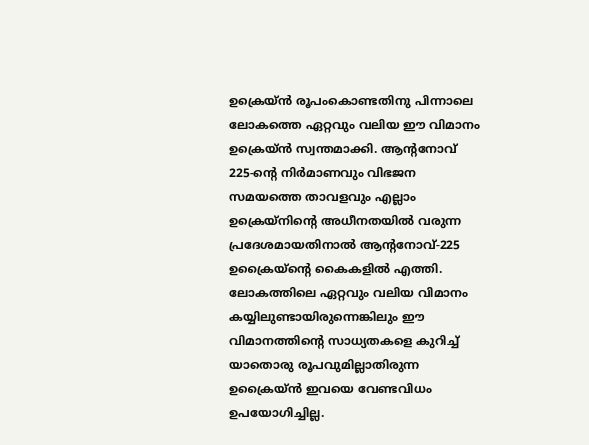ഉക്രെയ്ന്‍ രൂപംകൊണ്ടതിനു പിന്നാലെ ലോകത്തെ ഏറ്റവും വലിയ ഈ വിമാനം ഉക്രെയ്ന്‍ സ്വന്തമാക്കി. ആന്റനോവ് 225-ന്റെ നിര്‍മാണവും വിഭജന സമയത്തെ താവളവും എല്ലാം ഉക്രെയ്‌നിന്റെ അധീനതയില്‍ വരുന്ന പ്രദേശമായതിനാല്‍ ആന്റനോവ്-225 ഉക്രൈയ്‌ന്റെ കൈകളില്‍ എത്തി. ലോകത്തിലെ ഏറ്റവും വലിയ വിമാനം കയ്യിലുണ്ടായിരുന്നെങ്കിലും ഈ വിമാനത്തിന്റെ സാധ്യതകളെ കുറിച്ച് യാതൊരു രൂപവുമില്ലാതിരുന്ന ഉക്രൈയ്ന്‍ ഇവയെ വേണ്ടവിധം ഉപയോഗിച്ചില്ല.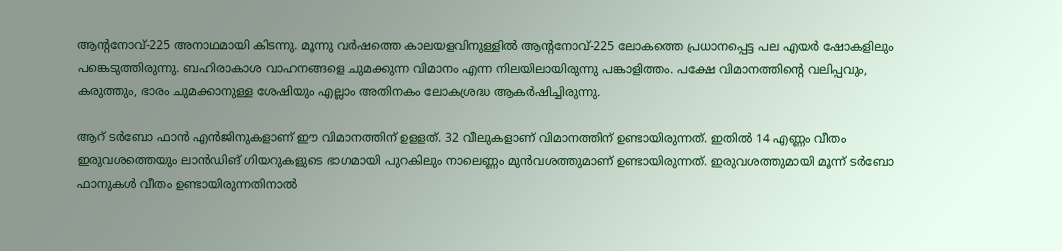ആന്റനോവ്-225 അനാഥമായി കിടന്നു. മൂന്നു വര്‍ഷത്തെ കാലയളവിനുള്ളില്‍ ആന്റനോവ്-225 ലോകത്തെ പ്രധാനപ്പെട്ട പല എയര്‍ ഷോകളിലും പങ്കെടുത്തിരുന്നു. ബഹിരാകാശ വാഹനങ്ങളെ ചുമക്കുന്ന വിമാനം എന്ന നിലയിലായിരുന്നു പങ്കാളിത്തം. പക്ഷേ വിമാനത്തിന്റെ വലിപ്പവും, കരുത്തും, ഭാരം ചുമക്കാനുള്ള ശേഷിയും എല്ലാം അതിനകം ലോകശ്രദ്ധ ആകര്‍ഷിച്ചിരുന്നു.

ആറ് ടര്‍ബോ ഫാന്‍ എന്‍ജിനുകളാണ് ഈ വിമാനത്തിന് ഉളളത്. 32 വീലുകളാണ് വിമാനത്തിന് ഉണ്ടായിരുന്നത്. ഇതില്‍ 14 എണ്ണം വീതം ഇരുവശത്തെയും ലാന്‍ഡിങ് ഗിയറുകളുടെ ഭാഗമായി പുറകിലും നാലെണ്ണം മുന്‍വശത്തുമാണ് ഉണ്ടായിരുന്നത്. ഇരുവശത്തുമായി മൂന്ന് ടര്‍ബോ ഫാനുകള്‍ വീതം ഉണ്ടായിരുന്നതിനാല്‍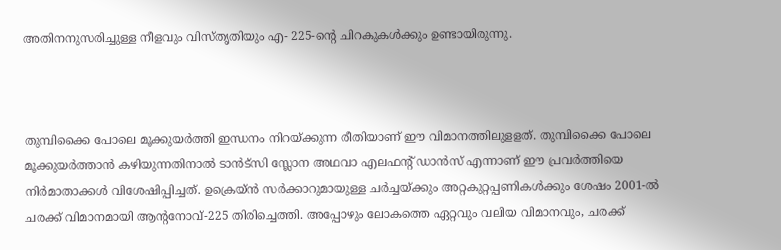അതിനനുസരിച്ചുള്ള നീളവും വിസ്തൃതിയും എ- 225-ന്റെ ചിറകുകള്‍ക്കും ഉണ്ടായിരുന്നു.



തുമ്പിക്കൈ പോലെ മൂക്കുയര്‍ത്തി ഇന്ധനം നിറയ്ക്കുന്ന രീതിയാണ് ഈ വിമാനത്തിലുളളത്. തുമ്പിക്കൈ പോലെ മൂക്കുയര്‍ത്താന്‍ കഴിയുന്നതിനാല്‍ ടാന്‍ട്‌സി സ്ലോന അഥവാ എലഫന്റ് ഡാന്‍സ് എന്നാണ് ഈ പ്രവര്‍ത്തിയെ നിര്‍മാതാക്കള്‍ വിശേഷിപ്പിച്ചത്. ഉക്രെയ്ന്‍ സര്‍ക്കാറുമായുള്ള ചര്‍ച്ചയ്ക്കും അറ്റകുറ്റപ്പണികള്‍ക്കും ശേഷം 2001-ല്‍ ചരക്ക് വിമാനമായി ആന്റനോവ്-225 തിരിച്ചെത്തി. അപ്പോഴും ലോകത്തെ ഏറ്റവും വലിയ വിമാനവും, ചരക്ക്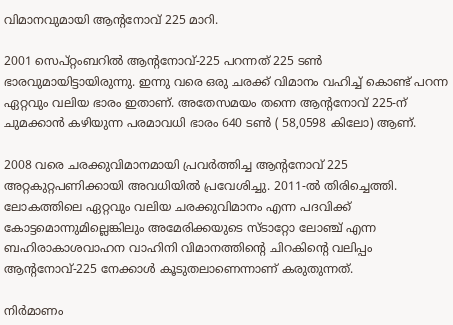വിമാനവുമായി ആന്റനോവ് 225 മാറി.

2001 സെപ്റ്റംബറില്‍ ആന്റനോവ്-225 പറന്നത് 225 ടണ്‍ ഭാരവുമായിട്ടായിരുന്നു. ഇന്നു വരെ ഒരു ചരക്ക് വിമാനം വഹിച്ച് കൊണ്ട് പറന്ന ഏറ്റവും വലിയ ഭാരം ഇതാണ്. അതേസമയം തന്നെ ആന്റനോവ് 225-ന് ചുമക്കാന്‍ കഴിയുന്ന പരമാവധി ഭാരം 640 ടണ്‍ ( 58,0598 കിലോ) ആണ്.

2008 വരെ ചരക്കുവിമാനമായി പ്രവര്‍ത്തിച്ച ആന്റനോവ് 225 അറ്റകുറ്റപണിക്കായി അവധിയില്‍ പ്രവേശിച്ചു. 2011-ല്‍ തിരിച്ചെത്തി. ലോകത്തിലെ ഏറ്റവും വലിയ ചരക്കുവിമാനം എന്ന പദവിക്ക് കോട്ടമൊന്നുമില്ലെങ്കിലും അമേരിക്കയുടെ സ്ടാറ്റോ ലോഞ്ച് എന്ന ബഹിരാകാശവാഹന വാഹിനി വിമാനത്തിന്റെ ചിറകിന്റെ വലിപ്പം ആന്റനോവ്-225 നേക്കാള്‍ കൂടുതലാണെന്നാണ് കരുതുന്നത്.

നിര്‍മാണം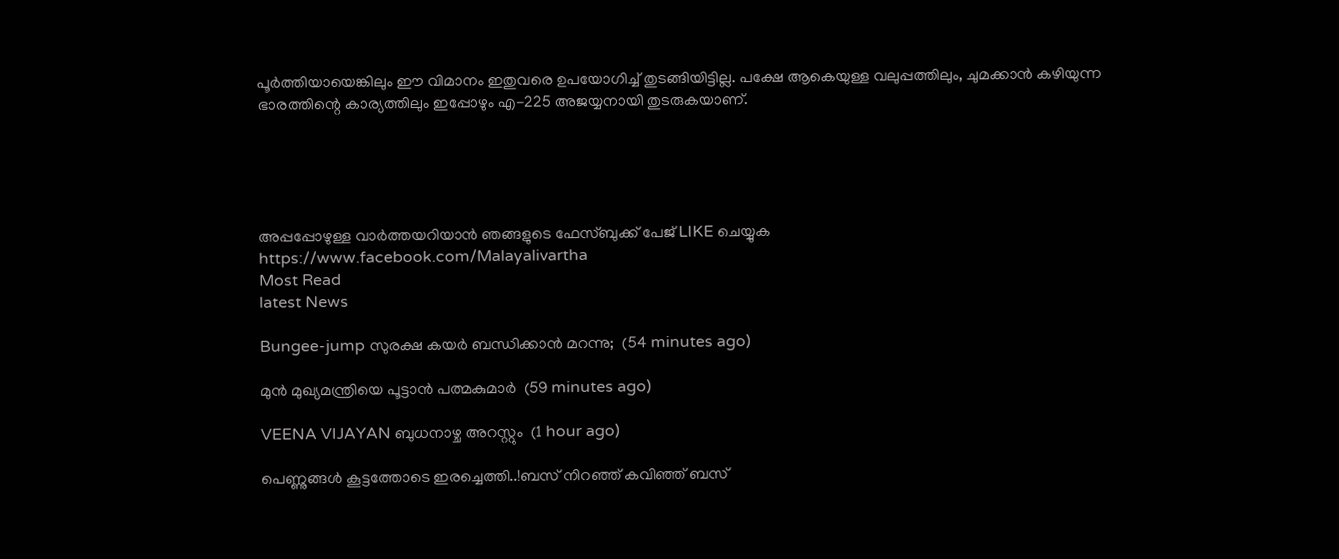പൂര്‍ത്തിയായെങ്കിലും ഈ വിമാനം ഇതുവരെ ഉപയോഗിച്ച് തുടങ്ങിയിട്ടില്ല. പക്ഷേ ആകെയുള്ള വലുപ്പത്തിലും, ചുമക്കാന്‍ കഴിയുന്ന ഭാരത്തിന്റെ കാര്യത്തിലും ഇപ്പോഴും എ-225 അജയ്യനായി തുടരുകയാണ്.





അപ്പപ്പോഴുള്ള വാര്‍ത്തയറിയാന്‍ ഞങ്ങളുടെ ഫേസ്‌ബുക്ക്‌ പേജ് LIKE ചെയ്യുക
https://www.facebook.com/Malayalivartha
Most Read
latest News

Bungee-jump സുരക്ഷ കയർ ബന്ധിക്കാൻ മറന്നു;  (54 minutes ago)

മുൻ മുഖ്യമന്ത്രിയെ പൂട്ടാൻ പത്മകുമാർ  (59 minutes ago)

VEENA VIJAYAN ബുധനാഴ്ച അറസ്റ്റും  (1 hour ago)

പെണ്ണുങ്ങൾ കൂട്ടത്തോടെ ഇരച്ചെത്തി..!ബസ് നിറഞ്ഞ് കവിഞ്ഞ് ബസ്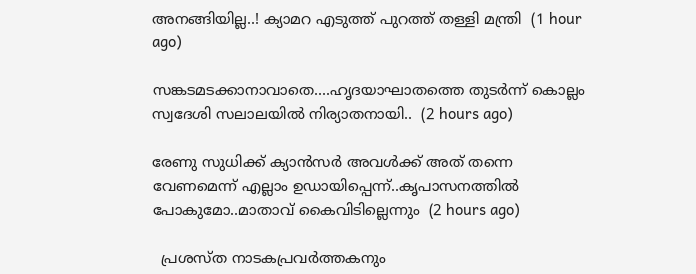അനങ്ങിയില്ല..! ക്യാമറ എടുത്ത് പുറത്ത് തള്ളി മന്ത്രി  (1 hour ago)

സങ്കടമടക്കാനാവാതെ....ഹൃദയാഘാതത്തെ തുടർന്ന് കൊല്ലം സ്വദേശി സലാലയിൽ നിര്യാതനായി..  (2 hours ago)

രേണു സുധിക്ക് ക്യാൻസർ അവൾക്ക് അത് തന്നെ വേണമെന്ന് എല്ലാം ഉഡായിപ്പെന്ന്..കൃപാസനത്തിൽ പോകുമോ..മാതാവ് കൈവിടില്ലെന്നും  (2 hours ago)

  പ്രശസ്ത നാടകപ്രവർത്തകനും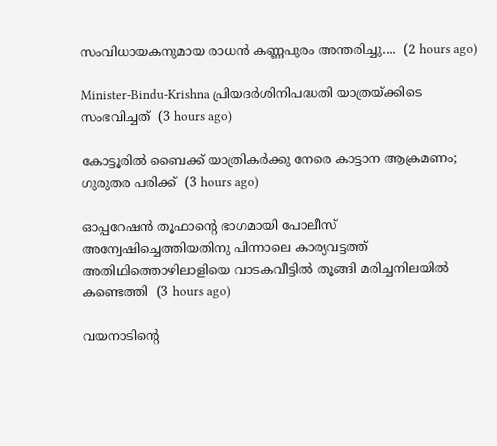സംവിധായകനുമായ രാധൻ കണ്ണപുരം അന്തരിച്ചു....  (2 hours ago)

Minister-Bindu-Krishna പ്രിയദർശിനിപദ്ധതി യാത്രയ്ക്കിടെ സംഭവിച്ചത്  (3 hours ago)

കോട്ടൂരിൽ ബൈക്ക് യാത്രികർക്കു നേരെ കാട്ടാന ആക്രമണം; ഗുരുതര പരിക്ക്  (3 hours ago)

ഓപ്പറേഷൻ തൂഫാന്റെ ഭാഗമായി പോലീസ് അന്വേഷിച്ചെത്തിയതിനു പിന്നാലെ കാര്യവട്ടത്ത് അതിഥിത്തൊഴിലാളിയെ വാടകവീട്ടിൽ തൂങ്ങി മരിച്ചനിലയിൽ കണ്ടെത്തി  (3 hours ago)

വയനാടിന്റെ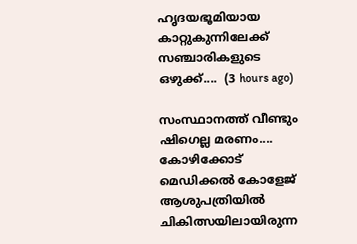ഹൃദയഭൂമിയായ കാറ്റുകുന്നിലേക്ക് സഞ്ചാരികളുടെ ഒഴുക്ക്....  (3 hours ago)

സംസ്ഥാനത്ത് വീണ്ടും ഷിഗെല്ല മരണം.... കോഴിക്കോട് മെഡിക്കൽ കോളേജ് ആശുപത്രിയിൽ ചികിത്സയിലായിരുന്ന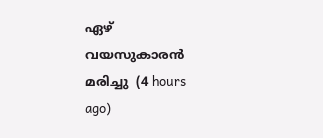ഏഴ് വയസുകാരൻ മരിച്ചു  (4 hours ago)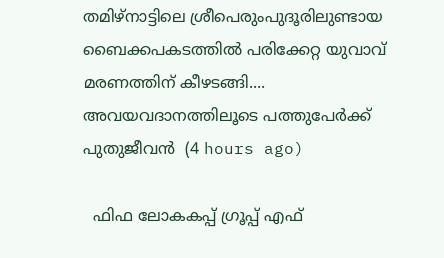തമിഴ്‌നാട്ടിലെ ശ്രീപെരുംപുദൂരിലുണ്ടായ ബൈക്കപകടത്തിൽ പരിക്കേറ്റ യുവാവ് മരണത്തിന് കീഴടങ്ങി.... അവയവദാനത്തിലൂടെ പത്തുപേർക്ക് പുതുജീവൻ  (4 hours ago)

  ഫിഫ ലോകകപ്പ് ഗ്രൂപ്പ് എഫ്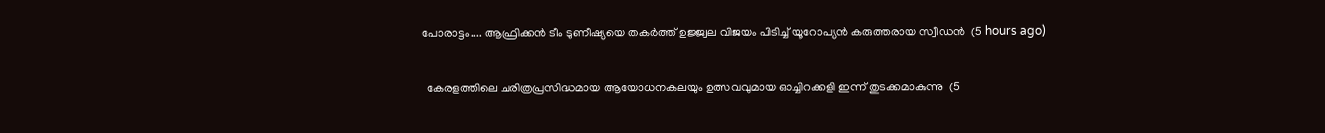പോരാട്ടം.... ആഫ്രിക്കൻ ടീം ടുണീഷ്യയെ തകർത്ത് ഉജ്ജ്വല വിജയം പിടിച്ച് യൂറോപ്യൻ കരുത്തരായ സ്വീഡൻ  (5 hours ago)

  കേരളത്തിലെ ചരിത്രപ്രസിദ്ധമായ ആയോധനകലയും ഉത്സവവുമായ ഓച്ചിറക്കളി ഇന്ന് തുടക്കമാകുന്നു  (5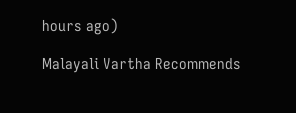hours ago)

Malayali Vartha Recommends